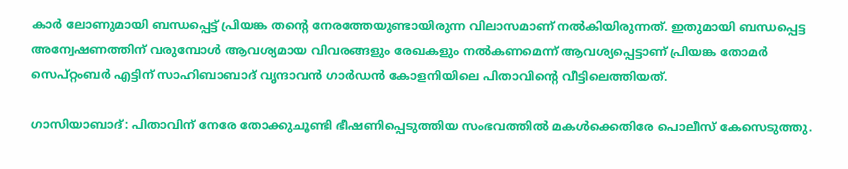കാർ ലോണുമായി ബന്ധപ്പെട്ട് പ്രിയങ്ക തന്റെ നേരത്തേയുണ്ടായിരുന്ന വിലാസമാണ് നൽകിയിരുന്നത്. ഇതുമായി ബന്ധപ്പെട്ട അന്വേഷണത്തിന് വരുമ്പോൾ ആവശ്യമായ വിവരങ്ങളും രേഖകളും നൽകണമെന്ന് ആവശ്യപ്പെട്ടാണ് പ്രിയങ്ക തോമർ സെപ്റ്റംബർ എട്ടിന് സാഹിബാബാദ് വൃന്ദാവൻ ഗാർഡൻ കോളനിയിലെ പിതാവിന്റെ വീട്ടിലെത്തിയത്.

ഗാസിയാബാദ്: പിതാവിന് നേരേ തോക്കുചൂണ്ടി ഭീഷണിപ്പെടുത്തിയ സംഭവത്തിൽ മകൾക്കെതിരേ പൊലീസ് കേസെടുത്തു.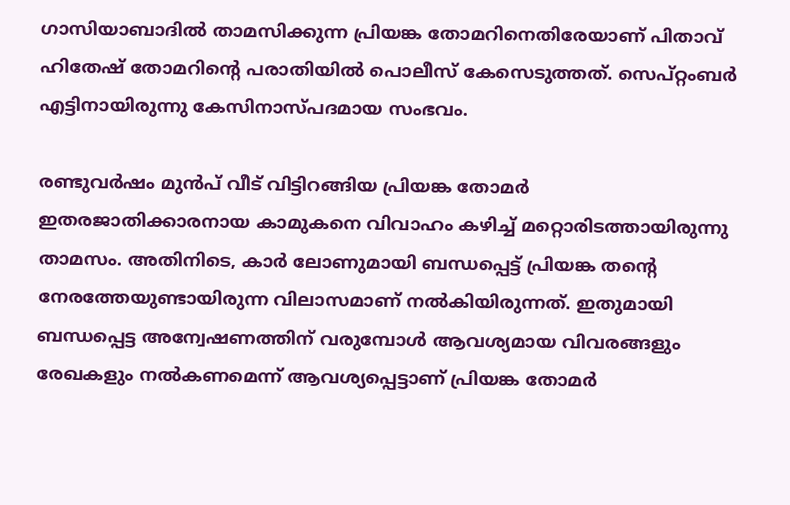ഗാസിയാബാദിൽ താമസിക്കുന്ന പ്രിയങ്ക തോമറിനെതിരേയാണ് പിതാവ് ഹിതേഷ് തോമറിന്റെ പരാതിയിൽ പൊലീസ് കേസെടുത്തത്. സെപ്റ്റംബർ എട്ടിനായിരുന്നു കേസിനാസ്പദമായ സംഭവം.

രണ്ടുവർഷം മുൻപ് വീട് വിട്ടിറങ്ങിയ പ്രിയങ്ക തോമർ ഇതരജാതിക്കാരനായ കാമുകനെ വിവാഹം കഴിച്ച് മറ്റൊരിടത്തായിരുന്നു താമസം. അതിനിടെ, കാർ ലോണുമായി ബന്ധപ്പെട്ട് പ്രിയങ്ക തന്റെ നേരത്തേയുണ്ടായിരുന്ന വിലാസമാണ് നൽകിയിരുന്നത്. ഇതുമായി ബന്ധപ്പെട്ട അന്വേഷണത്തിന് വരുമ്പോൾ ആവശ്യമായ വിവരങ്ങളും രേഖകളും നൽകണമെന്ന് ആവശ്യപ്പെട്ടാണ് പ്രിയങ്ക തോമർ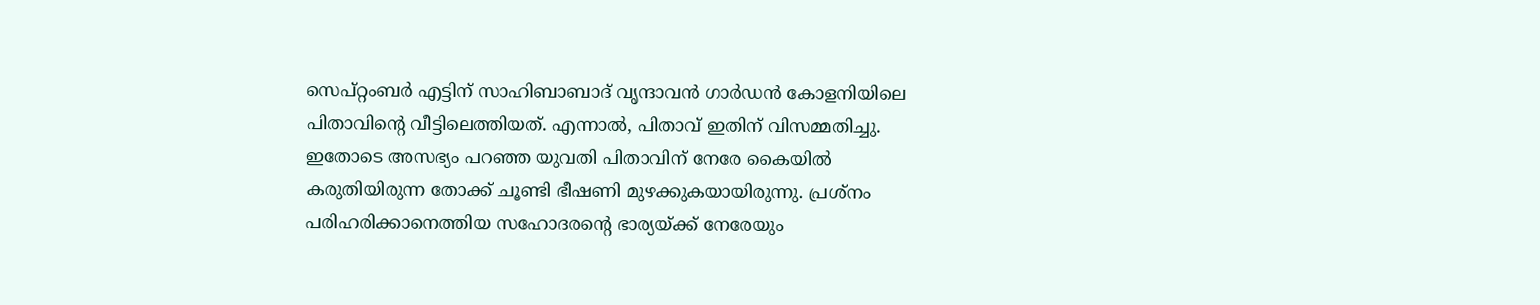സെപ്റ്റംബർ എട്ടിന് സാഹിബാബാദ് വൃന്ദാവൻ ഗാർഡൻ കോളനിയിലെ പിതാവിന്റെ വീട്ടിലെത്തിയത്. എന്നാൽ, പിതാവ് ഇതിന് വിസമ്മതിച്ചു. ഇതോടെ അസഭ്യം പറഞ്ഞ യുവതി പിതാവിന് നേരേ കൈയിൽ കരുതിയിരുന്ന തോക്ക് ചൂണ്ടി ഭീഷണി മുഴക്കുകയായിരുന്നു. പ്രശ്നം പരിഹരിക്കാനെത്തിയ സഹോദരന്റെ ഭാര്യയ്ക്ക് നേരേയും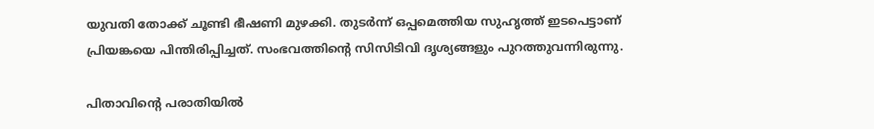യുവതി തോക്ക് ചൂണ്ടി ഭീഷണി മുഴക്കി. തുടർന്ന് ഒപ്പമെത്തിയ സുഹൃത്ത് ഇടപെട്ടാണ് പ്രിയങ്കയെ പിന്തിരിപ്പിച്ചത്. സംഭവത്തിന്റെ സിസിടിവി ദൃശ്യങ്ങളും പുറത്തുവന്നിരുന്നു.

പിതാവിന്റെ പരാതിയിൽ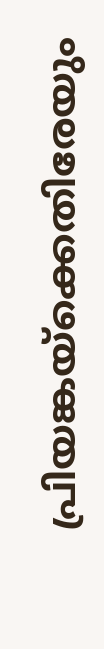പ്രിയങ്കയ്ക്കെതിരേയും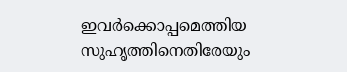ഇവർക്കൊപ്പമെത്തിയ സുഹൃത്തിനെതിരേയും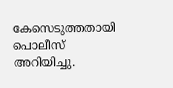കേസെടുത്തതായി പൊലീസ് അറിയിച്ചു.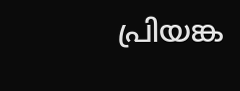പ്രിയങ്ക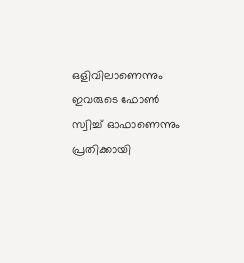ഒളിവിലാണെന്നും ഇവരുടെ ഫോൺ സ്വിച്ച് ഓഫാണെന്നും പ്രതിക്കായി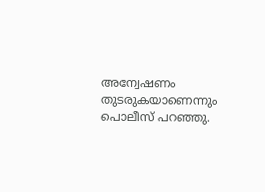അന്വേഷണം തുടരുകയാണെന്നും പൊലീസ് പറഞ്ഞു.